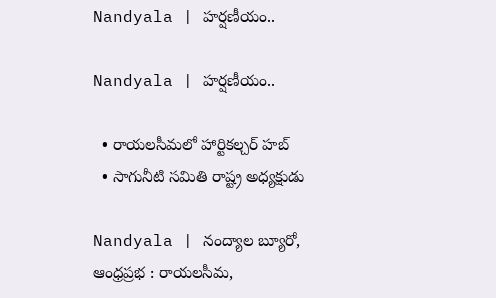Nandyala | హ‌ర్ష‌ణీయం..

Nandyala | హ‌ర్ష‌ణీయం..

  • రాయలసీమలో హార్టికల్చర్ హబ్
  • సాగునీటి సమితి రాష్ట్ర అధ్యక్షుడు

Nandyala | నంద్యాల బ్యూరో, ఆంధ్రప్రభ : రాయలసీమ,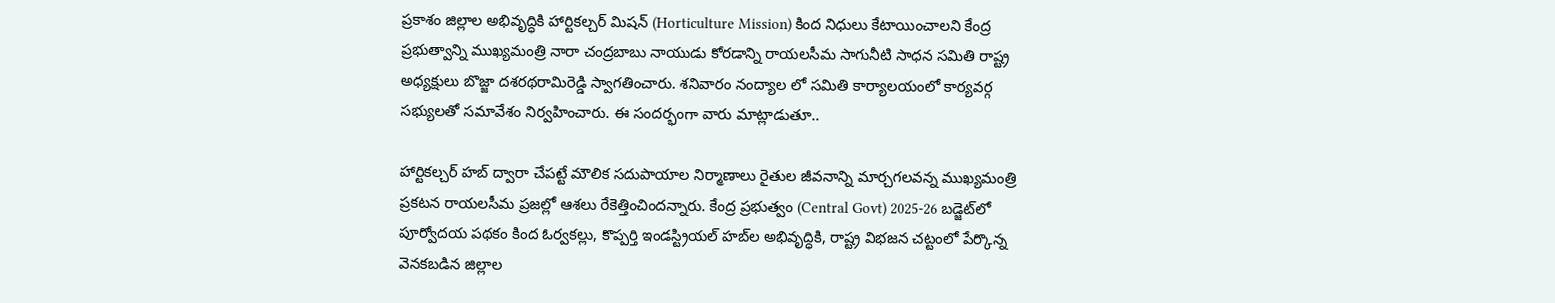ప్రకాశం జిల్లాల అభివృద్ధికి హార్టికల్చర్ మిషన్ (Horticulture Mission) కింద నిధులు కేటాయించాలని కేంద్ర ప్రభుత్వాన్ని ముఖ్యమంత్రి నారా చంద్రబాబు నాయుడు కోరడాన్ని రాయలసీమ సాగునీటి సాధన సమితి రాష్ట్ర అధ్యక్షులు బొజ్జా దశరథరామిరెడ్డి స్వాగతించారు. శనివారం నంద్యాల లో సమితి కార్యాలయంలో కార్యవర్గ సభ్యులతో సమావేశం నిర్వహించారు. ఈ సందర్భంగా వారు మాట్లాడుతూ..

హార్టికల్చర్ హబ్ ద్వారా చేపట్టే మౌలిక సదుపాయాల నిర్మాణాలు రైతుల జీవనాన్ని మార్చగలవన్న ముఖ్యమంత్రి ప్రకటన రాయలసీమ ప్రజల్లో ఆశలు రేకెత్తించిందన్నారు. కేంద్ర ప్రభుత్వం (Central Govt) 2025-26 బడ్జెట్‌లో పూర్వోదయ పథకం కింద ఓర్వకల్లు, కొప్పర్తి ఇండస్ట్రియల్ హబ్‌ల అభివృద్ధికి, రాష్ట్ర విభజన చట్టంలో పేర్కొన్న వెనకబడిన జిల్లాల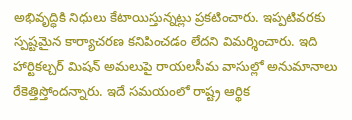అభివృద్ధికి నిధులు కేటాయిస్తున్నట్లు ప్రకటించారు. ఇప్పటివరకు స్పష్టమైన కార్యాచరణ కనిపించడం లేదని విమర్శించారు. ఇది హార్టికల్చర్ మిషన్ అమలుపై రాయలసీమ వాసుల్లో అనుమానాలు రేకెత్తిస్తోందన్నారు. ఇదే సమయంలో రాష్ట్ర ఆర్థిక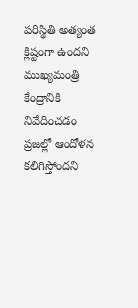పరిస్థితి అత్యంత క్లిష్టంగా ఉందని ముఖ్యమంత్రి కేంద్రానికి నివేదించడం ప్రజల్లో ఆందోళన కలిగిస్తోందని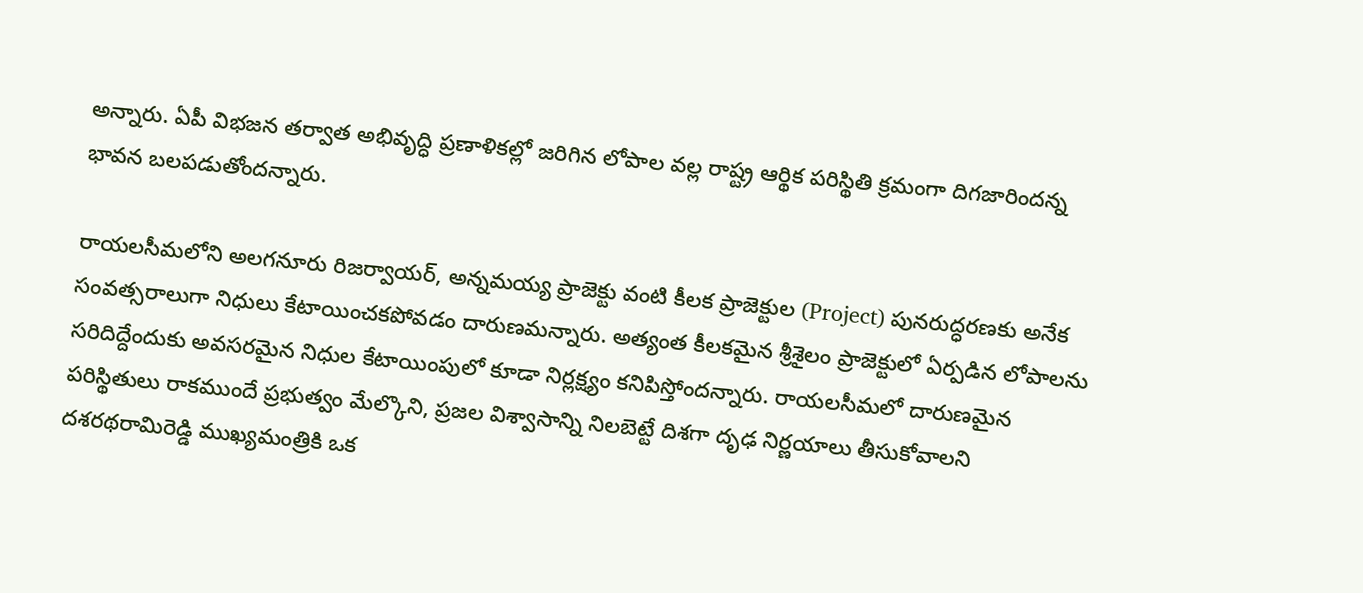అన్నారు. ఏపీ విభజన తర్వాత అభివృద్ధి ప్రణాళికల్లో జరిగిన లోపాల వల్ల రాష్ట్ర ఆర్థిక పరిస్థితి క్రమంగా దిగజారిందన్న భావన బలపడుతోందన్నారు.

రాయలసీమలోని అలగనూరు రిజర్వాయర్, అన్నమయ్య ప్రాజెక్టు వంటి కీలక ప్రాజెక్టుల (Project) పునరుద్ధరణకు అనేక సంవత్సరాలుగా నిధులు కేటాయించకపోవడం దారుణమన్నారు. అత్యంత కీలకమైన శ్రీశైలం ప్రాజెక్టులో ఏర్పడిన లోపాలను సరిదిద్దేందుకు అవసరమైన నిధుల కేటాయింపులో కూడా నిర్లక్ష్యం కనిపిస్తోందన్నారు. రాయలసీమలో దారుణమైన పరిస్థితులు రాకముందే ప్రభుత్వం మేల్కొని, ప్రజల విశ్వాసాన్ని నిలబెట్టే దిశగా దృఢ నిర్ణయాలు తీసుకోవాలని దశరథరామిరెడ్డి ముఖ్యమంత్రికి ఒక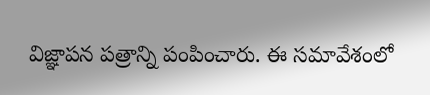విజ్ఞాపన పత్రాన్ని పంపించారు. ఈ సమావేశంలో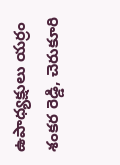ఉపాధ్యక్షులు యర్రం శంకర రెడ్డి, చెరుకూరి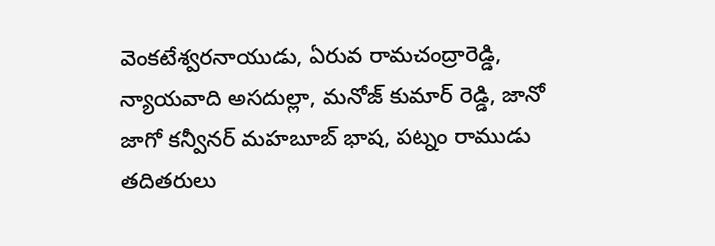వెంకటేశ్వరనాయుడు, ఏరువ రామచంద్రారెడ్డి, న్యాయవాది అసదుల్లా, మనోజ్ కుమార్ రెడ్డి, జానో జాగో కన్వీనర్ మహబూబ్ భాష, పట్నం రాముడు తదితరులు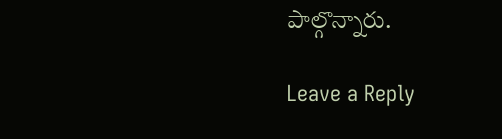పాల్గొన్నారు.

Leave a Reply